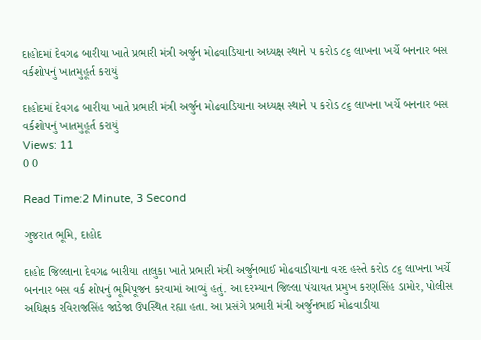દાહોદમાં દેવગઢ બારીયા ખાતે પ્રભારી મંત્રી અર્જુન મોઢવાડિયાના અધ્યક્ષ સ્થાને ૫ કરોડ ૮૬ લાખના ખર્ચે બનનાર બસ વર્કશોપનું ખાતમુહૂર્ત કરાયું

દાહોદમાં દેવગઢ બારીયા ખાતે પ્રભારી મંત્રી અર્જુન મોઢવાડિયાના અધ્યક્ષ સ્થાને ૫ કરોડ ૮૬ લાખના ખર્ચે બનનાર બસ વર્કશોપનું ખાતમુહૂર્ત કરાયું
Views: 11
0 0

Read Time:2 Minute, 3 Second

ગુજરાત ભૂમિ, દાહોદ

દાહોદ જિલ્લાના દેવગઢ બારીયા તાલુકા ખાતે પ્રભારી મંત્રી અર્જુનભાઈ મોઢવાડીયાના વરદ હસ્તે કરોડ ૮૬ લાખના ખર્ચે બનનાર બસ વર્ક શોપનું ભૂમિપૂજન કરવામાં આવ્યું હતું. આ દરમ્યાન જિલ્લા પંચાયત પ્રમુખ કરણસિંહ ડામોર, પોલીસ અધિક્ષક રવિરાજસિંહ જાડેજા ઉપસ્થિત રહ્યા હતા. આ પ્રસંગે પ્રભારી મંત્રી અર્જુનભાઈ મોઢવાડીયા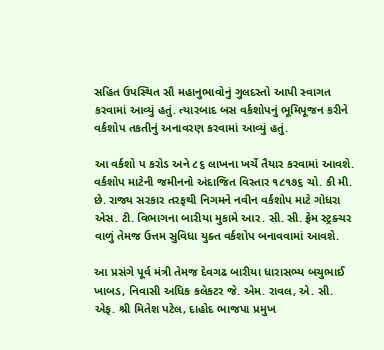સહિત ઉપસ્થિત સૌ મહાનુભાવોનું ગુલદસ્તો આપી સ્વાગત કરવામાં આવ્યું હતું. ત્યારબાદ બસ વર્કશોપનું ભૂમિપૂજન કરીને વર્કશોપ તકતીનું અનાવરણ કરવામાં આવ્યું હતું.

આ વર્કશો પ કરોડ અને ૮૬ લાખના ખર્ચે તૈયાર કરવામાં આવશે. વર્કશોપ માટેની જમીનનો અંદાજિત વિસ્તાર ૧૮૧૭૬ ચો. કી મી. છે. રાજ્ય સરકાર તરફથી નિગમને નવીન વર્કશોપ માટે ગોધરા એસ. ટી. વિભાગના બારીયા મુકામે આર. સી. સી. ફ્રેમ સ્ટ્રક્ચર વાળું તેમજ ઉત્તમ સુવિધા યુક્ત વર્કશોપ બનાવવામાં આવશે.

આ પ્રસંગે પૂર્વ મંત્રી તેમજ દેવગઢ બારીયા ધારાસભ્ય બચુભાઈ ખાબડ, નિવાસી અધિક કલેકટર જે. એમ. રાવલ, એ. સી. એફ. શ્રી મિતેશ પટેલ, દાહોદ ભાજપા પ્રમુખ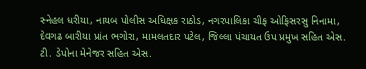સ્નેહલ ધરીયા, નાયબ પોલીસ અધિક્ષક રાઠોડ, નગરપાલિકા ચીફ ઓફિસરસુ નિનામા, દેવગઢ બારીયા પ્રાંત ભગોરા, મામલતદાર પટેલ, જિલ્લા પંચાયત ઉપ પ્રમુખ સહિત એસ. ટી. ડેપોના મેનેજર સહિત એસ.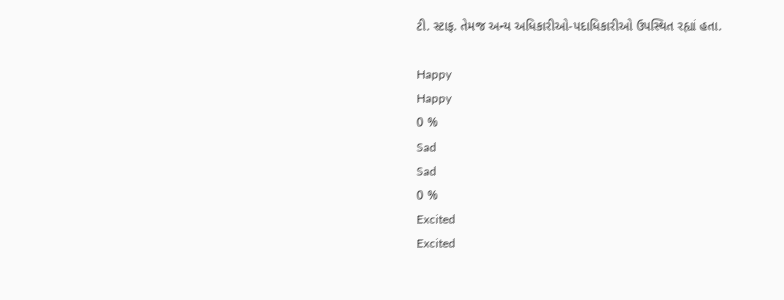ટી. સ્ટાફ. તેમજ અન્ય અધિકારીઓ-પદાધિકારીઓ ઉપસ્થિત રહ્યાં હતા.

Happy
Happy
0 %
Sad
Sad
0 %
Excited
Excited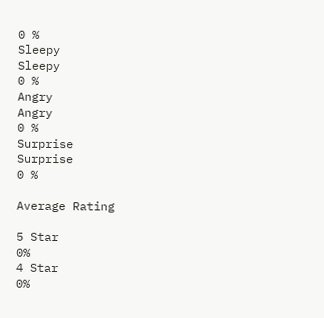0 %
Sleepy
Sleepy
0 %
Angry
Angry
0 %
Surprise
Surprise
0 %

Average Rating

5 Star
0%
4 Star
0%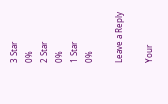3 Star
0%
2 Star
0%
1 Star
0%

Leave a Reply

Your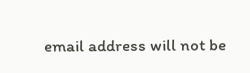email address will not be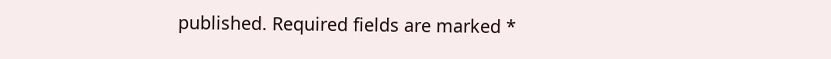published. Required fields are marked *